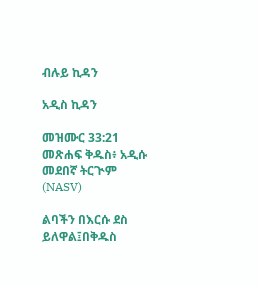ብሉይ ኪዳን

አዲስ ኪዳን

መዝሙር 33:21 መጽሐፍ ቅዱስ፥ አዲሱ መደበኛ ትርጒም (NASV)

ልባችን በእርሱ ደስ ይለዋል፤በቅዱስ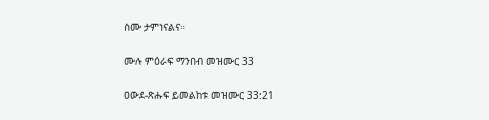ስሙ ታምነናልና።

ሙሉ ምዕራፍ ማንበብ መዝሙር 33

ዐውደ-ጽሑፍ ይመልከቱ መዝሙር 33:21